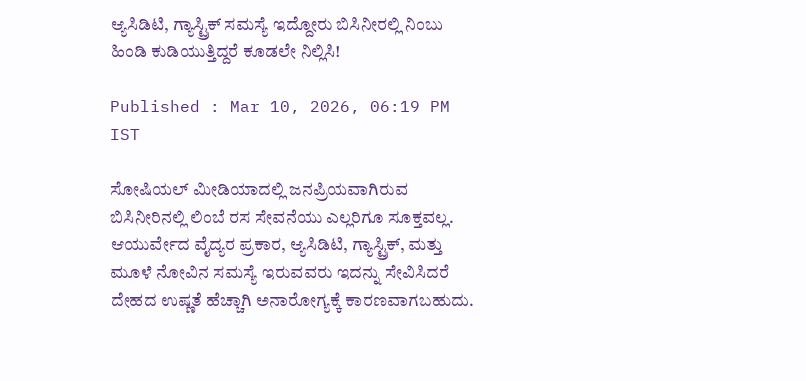ಆ್ಯಸಿಡಿಟಿ, ಗ್ಯಾಸ್ಟ್ರಿಕ್ ಸಮಸ್ಯೆ ಇದ್ದೋರು ಬಿಸಿನೀರಲ್ಲಿ ನಿಂಬು ಹಿಂಡಿ ಕುಡಿಯುತ್ತಿದ್ದರೆ ಕೂಡಲೇ ನಿಲ್ಲಿಸಿ!

Published : Mar 10, 2026, 06:19 PM IST

ಸೋಷಿಯಲ್ ಮೀಡಿಯಾದಲ್ಲಿ ಜನಪ್ರಿಯವಾಗಿರುವ ಬಿಸಿನೀರಿನಲ್ಲಿ ಲಿಂಬೆ ರಸ ಸೇವನೆಯು ಎಲ್ಲರಿಗೂ ಸೂಕ್ತವಲ್ಲ. ಆಯುರ್ವೇದ ವೈದ್ಯರ ಪ್ರಕಾರ, ಆ್ಯಸಿಡಿಟಿ, ಗ್ಯಾಸ್ಟ್ರಿಕ್, ಮತ್ತು ಮೂಳೆ ನೋವಿನ ಸಮಸ್ಯೆ ಇರುವವರು ಇದನ್ನು ಸೇವಿಸಿದರೆ ದೇಹದ ಉಷ್ಣತೆ ಹೆಚ್ಚಾಗಿ ಅನಾರೋಗ್ಯಕ್ಕೆ ಕಾರಣವಾಗಬಹುದು.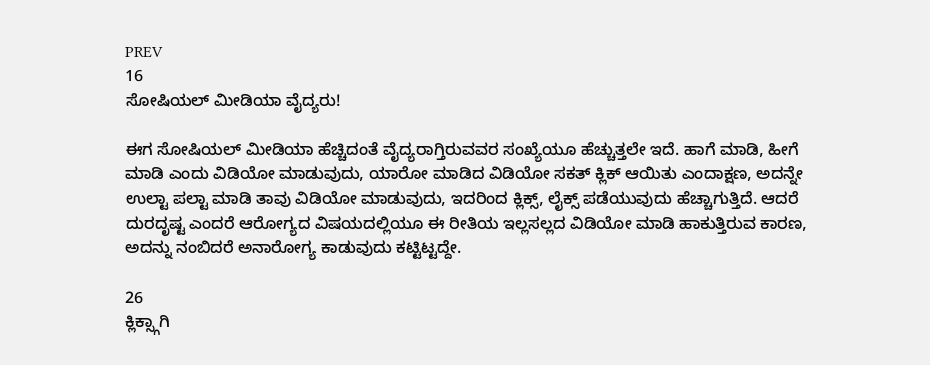PREV
16
ಸೋಷಿಯಲ್ ಮೀಡಿಯಾ ವೈದ್ಯರು!

ಈಗ ಸೋಷಿಯಲ್ ಮೀಡಿಯಾ ಹೆಚ್ಚಿದಂತೆ ವೈದ್ಯರಾಗ್ತಿರುವವರ ಸಂಖ್ಯೆಯೂ ಹೆಚ್ಚುತ್ತಲೇ ಇದೆ. ಹಾಗೆ ಮಾಡಿ, ಹೀಗೆ ಮಾಡಿ ಎಂದು ವಿಡಿಯೋ ಮಾಡುವುದು, ಯಾರೋ ಮಾಡಿದ ವಿಡಿಯೋ ಸಕತ್ ಕ್ಲಿಕ್ ಆಯಿತು ಎಂದಾಕ್ಷಣ, ಅದನ್ನೇ ಉಲ್ಟಾ ಪಲ್ಟಾ ಮಾಡಿ ತಾವು ವಿಡಿಯೋ ಮಾಡುವುದು, ಇದರಿಂದ ಕ್ಲಿಕ್ಸ್, ಲೈಕ್ಸ್ ಪಡೆಯುವುದು ಹೆಚ್ಚಾಗುತ್ತಿದೆ. ಆದರೆ ದುರದೃಷ್ಟ ಎಂದರೆ ಆರೋಗ್ಯದ ವಿಷಯದಲ್ಲಿಯೂ ಈ ರೀತಿಯ ಇಲ್ಲಸಲ್ಲದ ವಿಡಿಯೋ ಮಾಡಿ ಹಾಕುತ್ತಿರುವ ಕಾರಣ, ಅದನ್ನು ನಂಬಿದರೆ ಅನಾರೋಗ್ಯ ಕಾಡುವುದು ಕಟ್ಟಿಟ್ಟದ್ದೇ.

26
ಕ್ಲಿಕ್ಸ್ಗಾಗಿ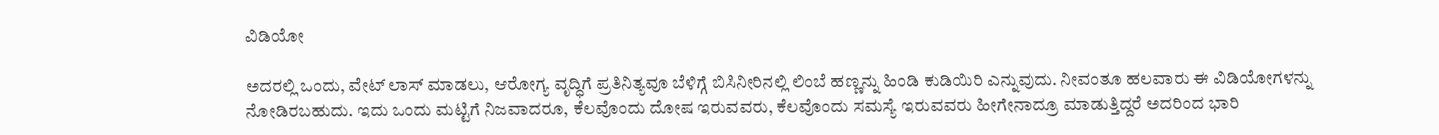ವಿಡಿಯೋ

ಅದರಲ್ಲಿ ಒಂದು, ವೇಟ್ ಲಾಸ್ ಮಾಡಲು, ಆರೋಗ್ಯ ವೃದ್ಧಿಗೆ ಪ್ರತಿನಿತ್ಯವೂ ಬೆಳಿಗ್ಗೆ ಬಿಸಿನೀರಿನಲ್ಲಿ ಲಿಂಬೆ ಹಣ್ಣನ್ನು ಹಿಂಡಿ ಕುಡಿಯಿರಿ ಎನ್ನುವುದು. ನೀವಂತೂ ಹಲವಾರು ಈ ವಿಡಿಯೋಗಳನ್ನು ನೋಡಿರಬಹುದು. ಇದು ಒಂದು ಮಟ್ಟಿಗೆ ನಿಜವಾದರೂ, ಕೆಲವೊಂದು ದೋಷ ಇರುವವರು, ಕೆಲವೊಂದು ಸಮಸ್ಯೆ ಇರುವವರು ಹೀಗೇನಾದ್ರೂ ಮಾಡುತ್ತಿದ್ದರೆ ಅದರಿಂದ ಭಾರಿ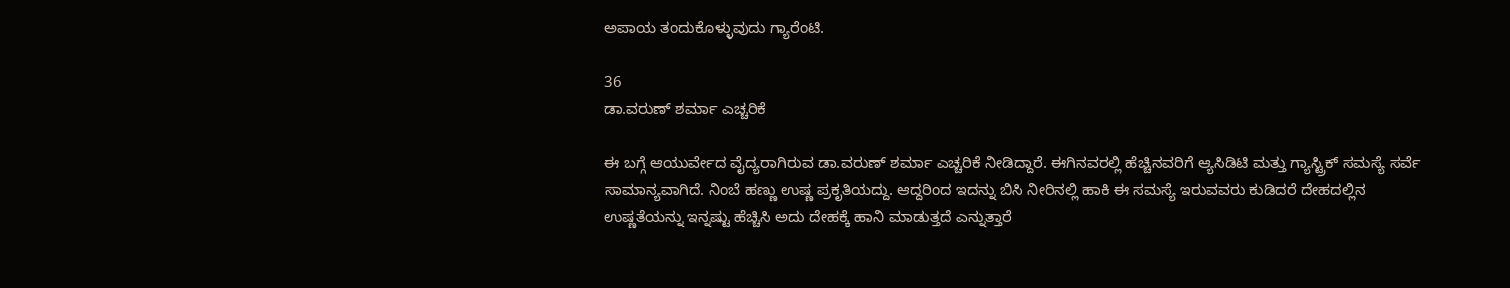ಅಪಾಯ ತಂದುಕೊಳ್ಳುವುದು ಗ್ಯಾರೆಂಟಿ.

36
ಡಾ.ವರುಣ್ ಶರ್ಮಾ ಎಚ್ಚರಿಕೆ

ಈ ಬಗ್ಗೆ ಆಯುರ್ವೇದ ವೈದ್ಯರಾಗಿರುವ ಡಾ.ವರುಣ್ ಶರ್ಮಾ ಎಚ್ಚರಿಕೆ ನೀಡಿದ್ದಾರೆ. ಈಗಿನವರಲ್ಲಿ ಹೆಚ್ಚಿನವರಿಗೆ ಆ್ಯಸಿಡಿಟಿ ಮತ್ತು ಗ್ಯಾಸ್ಟ್ರಿಕ್ ಸಮಸ್ಯೆ ಸರ್ವೆ ಸಾಮಾನ್ಯವಾಗಿದೆ. ನಿಂಬೆ ಹಣ್ಣು ಉಷ್ಣ ಪ್ರಕೃತಿಯದ್ದು. ಆದ್ದರಿಂದ ಇದನ್ನು ಬಿಸಿ ನೀರಿನಲ್ಲಿ ಹಾಕಿ ಈ ಸಮಸ್ಯೆ ಇರುವವರು ಕುಡಿದರೆ ದೇಹದಲ್ಲಿನ ಉಷ್ಣತೆಯನ್ನು ಇನ್ನಷ್ಟು ಹೆಚ್ಚಿಸಿ ಅದು ದೇಹಕ್ಕೆ ಹಾನಿ ಮಾಡುತ್ತದೆ ಎನ್ನುತ್ತಾರೆ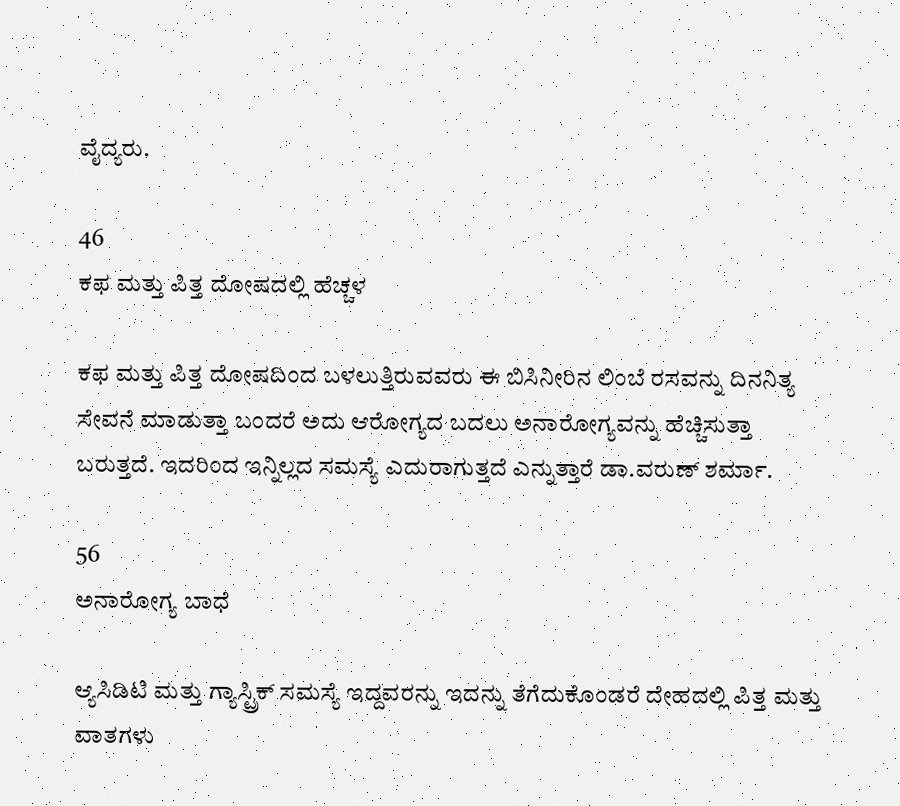ವೈದ್ಯರು.

46
ಕಫ ಮತ್ತು ಪಿತ್ತ ದೋಷದಲ್ಲಿ ಹೆಚ್ಚಳ

ಕಫ ಮತ್ತು ಪಿತ್ತ ದೋಷದಿಂದ ಬಳಲುತ್ತಿರುವವರು ಈ ಬಿಸಿನೀರಿನ ಲಿಂಬೆ ರಸವನ್ನು ದಿನನಿತ್ಯ ಸೇವನೆ ಮಾಡುತ್ತಾ ಬಂದರೆ ಅದು ಆರೋಗ್ಯದ ಬದಲು ಅನಾರೋಗ್ಯವನ್ನು ಹೆಚ್ಚಿಸುತ್ತಾ ಬರುತ್ತದೆ. ಇದರಿಂದ ಇನ್ನಿಲ್ಲದ ಸಮಸ್ಯೆ ಎದುರಾಗುತ್ತದೆ ಎನ್ನುತ್ತಾರೆ ಡಾ.ವರುಣ್ ಶರ್ಮಾ.

56
ಅನಾರೋಗ್ಯ ಬಾಧೆ

ಆ್ಯಸಿಡಿಟಿ ಮತ್ತು ಗ್ಯಾಸ್ಟ್ರಿಕ್ ಸಮಸ್ಯೆ ಇದ್ದವರನ್ನು ಇದನ್ನು ತೆಗೆದುಕೊಂಡರೆ ದೇಹದಲ್ಲಿ ಪಿತ್ತ ಮತ್ತು ವಾತಗಳು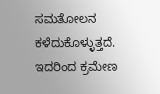ಸಮತೋಲನ ಕಳೆದುಕೊಳ್ಳುತ್ತದೆ. ಇದರಿಂದ ಕ್ರಮೇಣ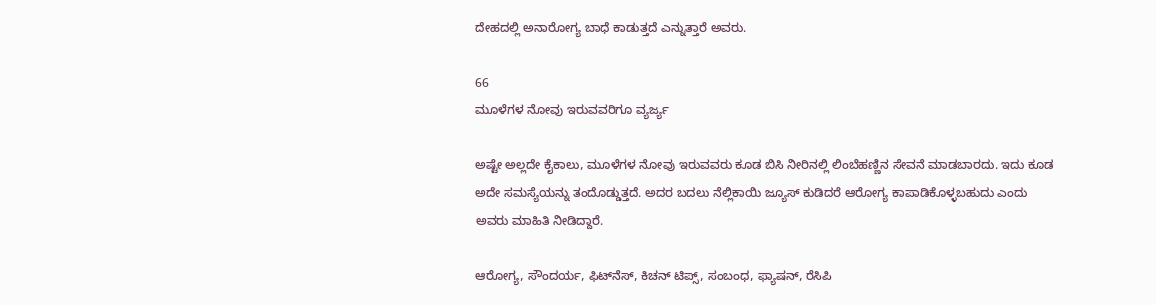ದೇಹದಲ್ಲಿ ಅನಾರೋಗ್ಯ ಬಾಧೆ ಕಾಡುತ್ತದೆ ಎನ್ನುತ್ತಾರೆ ಅವರು.

66
ಮೂಳೆಗಳ ನೋವು ಇರುವವರಿಗೂ ವ್ಯರ್ಜ್ಯ

ಅಷ್ಟೇ ಅಲ್ಲದೇ ಕೈಕಾಲು, ಮೂಳೆಗಳ ನೋವು ಇರುವವರು ಕೂಡ ಬಿಸಿ ನೀರಿನಲ್ಲಿ ಲಿಂಬೆಹಣ್ಣಿನ ಸೇವನೆ ಮಾಡಬಾರದು. ಇದು ಕೂಡ ಅದೇ ಸಮಸ್ಯೆಯನ್ನು ತಂದೊಡ್ಡುತ್ತದೆ. ಅದರ ಬದಲು ನೆಲ್ಲಿಕಾಯಿ ಜ್ಯೂಸ್ ಕುಡಿದರೆ ಆರೋಗ್ಯ ಕಾಪಾಡಿಕೊಳ್ಳಬಹುದು ಎಂದು ಅವರು ಮಾಹಿತಿ ನೀಡಿದ್ದಾರೆ.

ಆರೋಗ್ಯ, ಸೌಂದರ್ಯ, ಫಿಟ್‌ನೆಸ್, ಕಿಚನ್ ಟಿಪ್ಸ್‌, ಸಂಬಂಧ, ಫ್ಯಾಷನ್, ರೆಸಿಪಿ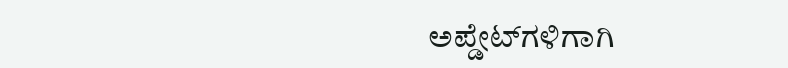ಅಪ್ಡೇಟ್‌ಗಳಿಗಾಗಿ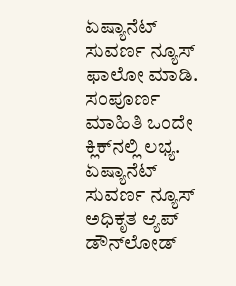ಏಷ್ಯಾನೆಟ್ ಸುವರ್ಣ ನ್ಯೂಸ್‌ ಫಾಲೋ ಮಾಡಿ. ಸಂಪೂರ್ಣ ಮಾಹಿತಿ ಒಂದೇ ಕ್ಲಿಕ್‌ನಲ್ಲಿ ಲಭ್ಯ. ಏಷ್ಯಾನೆಟ್ ಸುವರ್ಣ ನ್ಯೂಸ್ ಅಧಿಕೃತ ಆ್ಯಪ್ ಡೌನ್‌ಲೋಡ್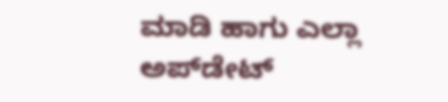ಮಾಡಿ ಹಾಗು ಎಲ್ಲಾ ಅಪ್‌ಡೇಟ್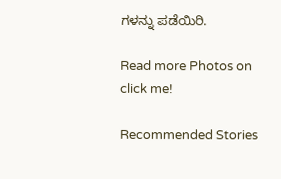ಗಳನ್ನು ಪಡೆಯಿರಿ.

Read more Photos on
click me!

Recommended Stories